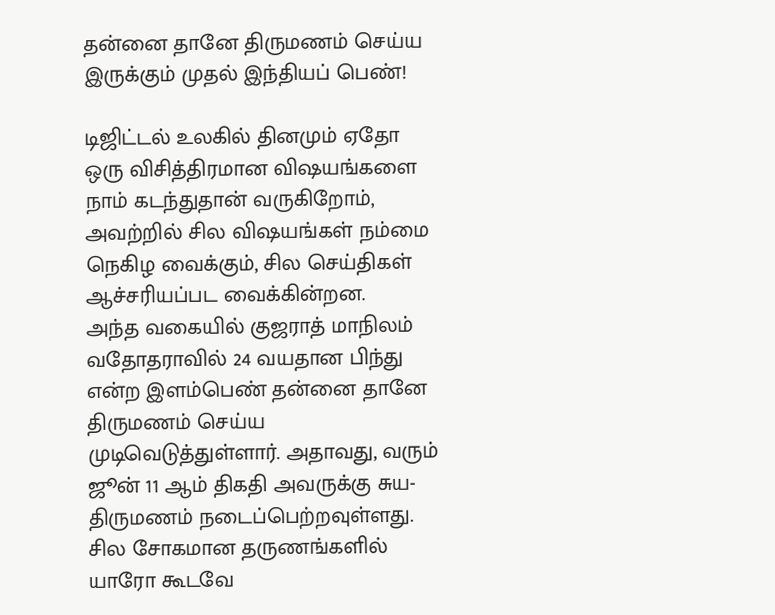தன்னை தானே திருமணம் செய்ய இருக்கும் முதல் இந்தியப் பெண்!

டிஜிட்டல் உலகில் தினமும் ஏதோ ஒரு விசித்திரமான விஷயங்களை நாம் கடந்துதான் வருகிறோம், அவற்றில் சில விஷயங்கள் நம்மை நெகிழ வைக்கும், சில செய்திகள் ஆச்சரியப்பட வைக்கின்றன.
அந்த வகையில் குஜராத் மாநிலம் வதோதராவில் 24 வயதான பிந்து என்ற இளம்பெண் தன்னை தானே திருமணம் செய்ய முடிவெடுத்துள்ளார். அதாவது, வரும் ஜூன் 11 ஆம் திகதி அவருக்கு சுய-திருமணம் நடைப்பெற்றவுள்ளது.
சில சோகமான தருணங்களில்
யாரோ கூடவே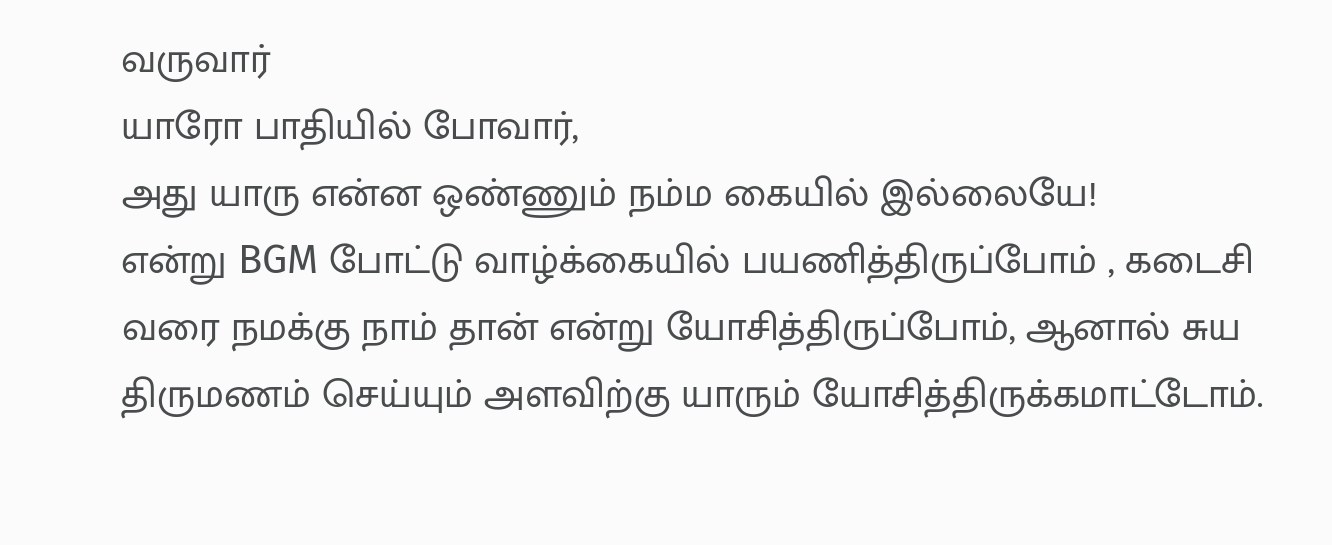வருவார்
யாரோ பாதியில் போவார்,
அது யாரு என்ன ஒண்ணும் நம்ம கையில் இல்லையே!
என்று BGM போட்டு வாழ்க்கையில் பயணித்திருப்போம் , கடைசி வரை நமக்கு நாம் தான் என்று யோசித்திருப்போம், ஆனால் சுய திருமணம் செய்யும் அளவிற்கு யாரும் யோசித்திருக்கமாட்டோம்.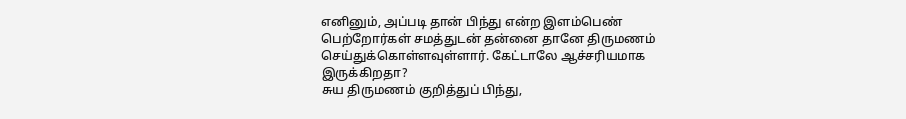எனினும், அப்படி தான் பிந்து என்ற இளம்பெண் பெற்றோர்கள் சமத்துடன் தன்னை தானே திருமணம் செய்துக்கொள்ளவுள்ளார். கேட்டாலே ஆச்சரியமாக இருக்கிறதா?
சுய திருமணம் குறித்துப் பிந்து,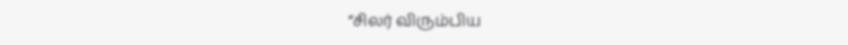“சிலர் விரும்பிய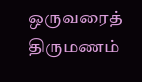ஒருவரைத் திருமணம்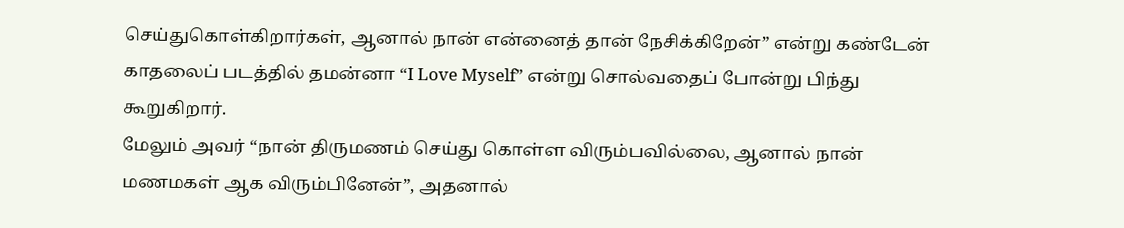செய்துகொள்கிறார்கள், ஆனால் நான் என்னைத் தான் நேசிக்கிறேன்” என்று கண்டேன் காதலைப் படத்தில் தமன்னா “I Love Myself” என்று சொல்வதைப் போன்று பிந்து கூறுகிறார்.
மேலும் அவர் “நான் திருமணம் செய்து கொள்ள விரும்பவில்லை, ஆனால் நான் மணமகள் ஆக விரும்பினேன்”, அதனால்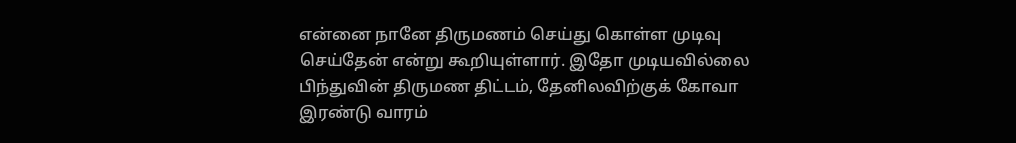என்னை நானே திருமணம் செய்து கொள்ள முடிவு செய்தேன் என்று கூறியுள்ளார். இதோ முடியவில்லை பிந்துவின் திருமண திட்டம், தேனிலவிற்குக் கோவா இரண்டு வாரம்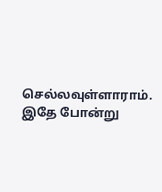செல்லவுள்ளாராம்.
இதே போன்று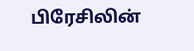பிரேசிலின்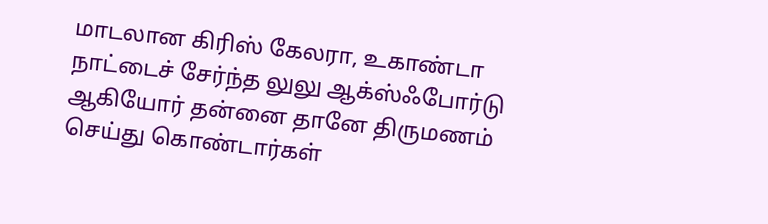மாடலான கிரிஸ் கேலரா, உகாண்டா நாட்டைச் சேர்ந்த லுலு ஆக்ஸ்ஃபோர்டு ஆகியோர் தன்னை தானே திருமணம் செய்து கொண்டார்கள்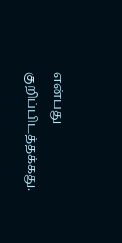என்பது குறிப்பிடத்தக்கது.